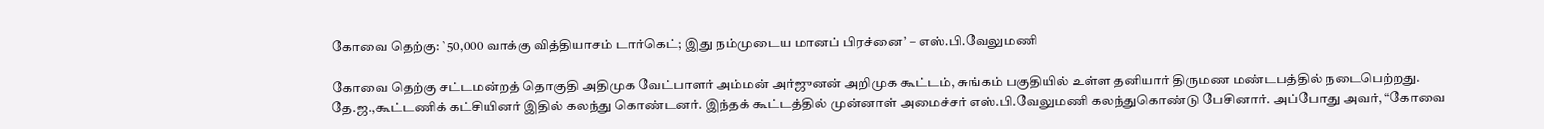கோவை தெற்கு: `50,000 வாக்கு வித்தியாசம் டார்கெட்; இது நம்முடைய மானப் பிரச்னை’ – எஸ்.பி.வேலுமணி

கோவை தெற்கு சட்டமன்றத் தொகுதி அதிமுக வேட்பாளர் அம்மன் அர்ஜுனன் அறிமுக கூட்டம், சுங்கம் பகுதியில் உள்ள தனியார் திருமண மண்டபத்தில் நடைபெற்றது. தே.ஜ.,கூட்டணிக் கட்சியினர் இதில் கலந்து கொண்டனர். இந்தக் கூட்டத்தில் முன்னாள் அமைச்சர் எஸ்.பி.வேலுமணி கலந்துகொண்டு பேசினார். அப்போது அவர், “கோவை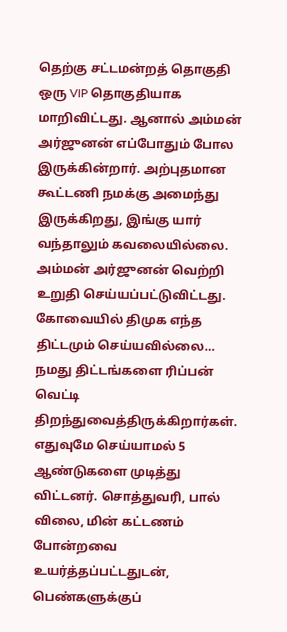தெற்கு சட்டமன்றத் தொகுதி ஒரு VIP தொகுதியாக மாறிவிட்டது. ஆனால் அம்மன் அர்ஜுனன் எப்போதும் போல இருக்கின்றார். அற்புதமான கூட்டணி நமக்கு அமைந்து இருக்கிறது, இங்கு யார் வந்தாலும் கவலையில்லை. அம்மன் அர்ஜுனன் வெற்றி உறுதி செய்யப்பட்டுவிட்டது. கோவையில் திமுக எந்த திட்டமும் செய்யவில்லை… நமது திட்டங்களை ரிப்பன் வெட்டி திறந்துவைத்திருக்கிறார்கள். எதுவுமே செய்யாமல் 5 ஆண்டுகளை முடித்து விட்டனர். சொத்துவரி, பால் விலை, மின் கட்டணம் போன்றவை உயர்த்தப்பட்டதுடன், பெண்களுக்குப்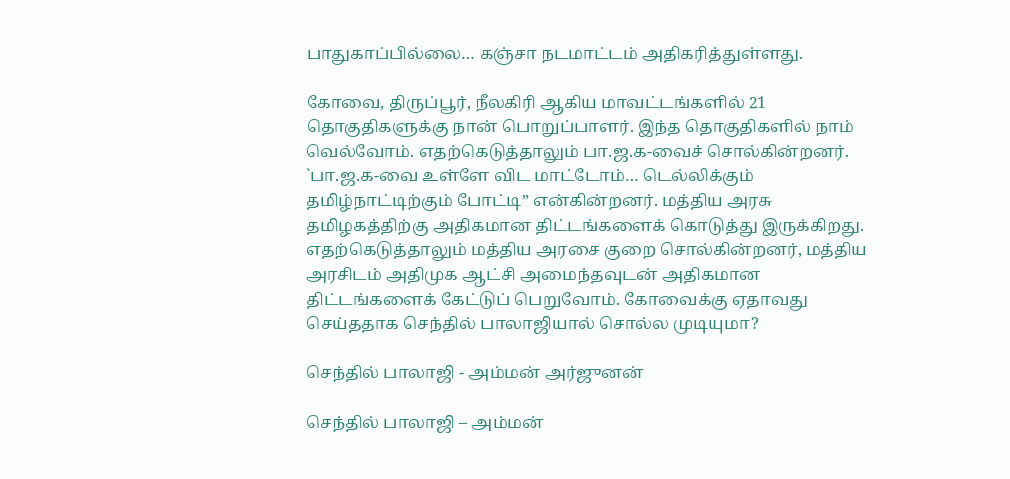பாதுகாப்பில்லை… கஞ்சா நடமாட்டம் அதிகரித்துள்ளது.

கோவை, திருப்பூர், நீலகிரி ஆகிய மாவட்டங்களில் 21 தொகுதிகளுக்கு நான் பொறுப்பாளர். இந்த தொகுதிகளில் நாம் வெல்வோம். எதற்கெடுத்தாலும் பா.ஜ.க-வைச் சொல்கின்றனர். `பா.ஜ.க-வை உள்ளே விட மாட்டோம்… டெல்லிக்கும் தமிழ்நாட்டிற்கும் போட்டி” என்கின்றனர். மத்திய அரசு தமிழகத்திற்கு அதிகமான திட்டங்களைக் கொடுத்து இருக்கிறது. எதற்கெடுத்தாலும் மத்திய அரசை குறை சொல்கின்றனர், மத்திய அரசிடம் அதிமுக ஆட்சி அமைந்தவுடன் அதிகமான திட்டங்களைக் கேட்டுப் பெறுவோம். கோவைக்கு ஏதாவது செய்ததாக செந்தில் பாலாஜியால் சொல்ல முடியுமா?

செந்தில் பாலாஜி - அம்மன் அர்ஜுனன்

செந்தில் பாலாஜி – அம்மன்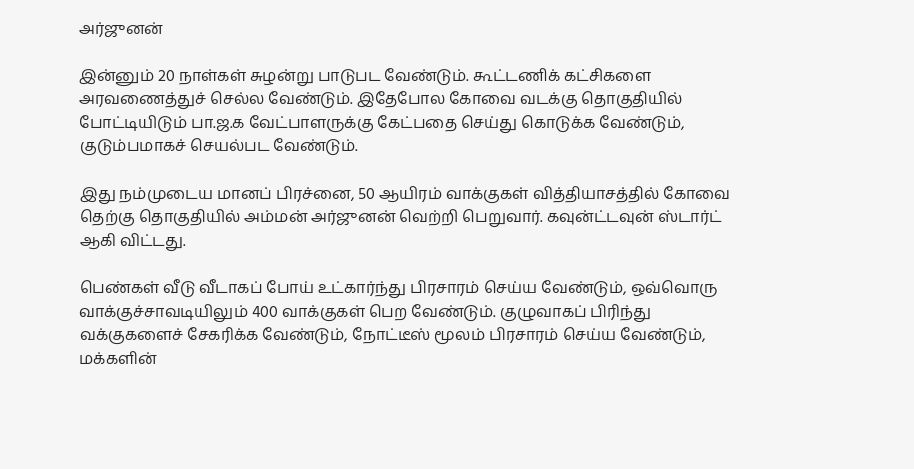அர்ஜுனன்

இன்னும் 20 நாள்கள் சுழன்று பாடுபட வேண்டும். கூட்டணிக் கட்சிகளை அரவணைத்துச் செல்ல வேண்டும். இதேபோல கோவை வடக்கு தொகுதியில் போட்டியிடும் பா.ஜ.க வேட்பாளருக்கு கேட்பதை செய்து கொடுக்க வேண்டும், குடும்பமாகச் செயல்பட வேண்டும்.

இது நம்முடைய மானப் பிரச்னை, 50 ஆயிரம் வாக்குகள் வித்தியாசத்தில் கோவை தெற்கு தொகுதியில் அம்மன் அர்ஜுனன் வெற்றி பெறுவார். கவுன்ட்டவுன் ஸ்டார்ட் ஆகி விட்டது.

பெண்கள் வீடு வீடாகப் போய் உட்கார்ந்து பிரசாரம் செய்ய வேண்டும், ஒவ்வொரு வாக்குச்சாவடியிலும் 400 வாக்குகள் பெற வேண்டும். குழுவாகப் பிரிந்து வக்குகளைச் சேகரிக்க வேண்டும், நோட்டீஸ் மூலம் பிரசாரம் செய்ய வேண்டும், மக்களின்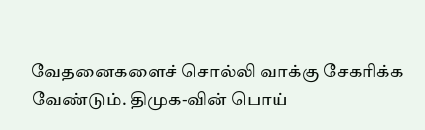வேதனைகளைச் சொல்லி வாக்கு சேகரிக்க வேண்டும். திமுக-வின் பொய்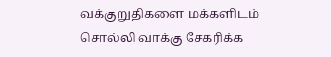வக்குறுதிகளை மக்களிடம் சொல்லி வாக்கு சேகரிக்க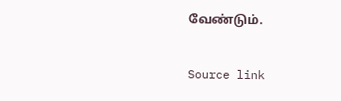வேண்டும்.

Source link